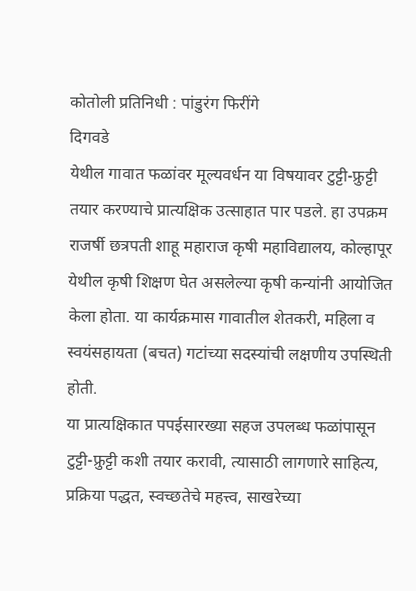कोतोली प्रतिनिधी : पांडुरंग फिरींगे
दिगवडे
येथील गावात फळांवर मूल्यवर्धन या विषयावर टुट्टी-फ्रुट्टी तयार करण्याचे प्रात्यक्षिक उत्साहात पार पडले. हा उपक्रम राजर्षी छत्रपती शाहू महाराज कृषी महाविद्यालय, कोल्हापूर येथील कृषी शिक्षण घेत असलेल्या कृषी कन्यांनी आयोजित केला होता. या कार्यक्रमास गावातील शेतकरी, महिला व स्वयंसहायता (बचत) गटांच्या सदस्यांची लक्षणीय उपस्थिती होती.
या प्रात्यक्षिकात पपईसारख्या सहज उपलब्ध फळांपासून टुट्टी-फ्रुट्टी कशी तयार करावी, त्यासाठी लागणारे साहित्य, प्रक्रिया पद्धत, स्वच्छतेचे महत्त्व, साखरेच्या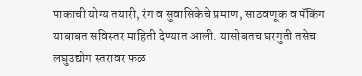पाकाची योग्य तयारी, रंग व सुवासिकेचे प्रमाण, साठवणूक व पॅकिंग याबाबत सविस्तर माहिती देण्यात आली. यासोबतच घरगुती तसेच लघुउद्योग स्तरावर फळ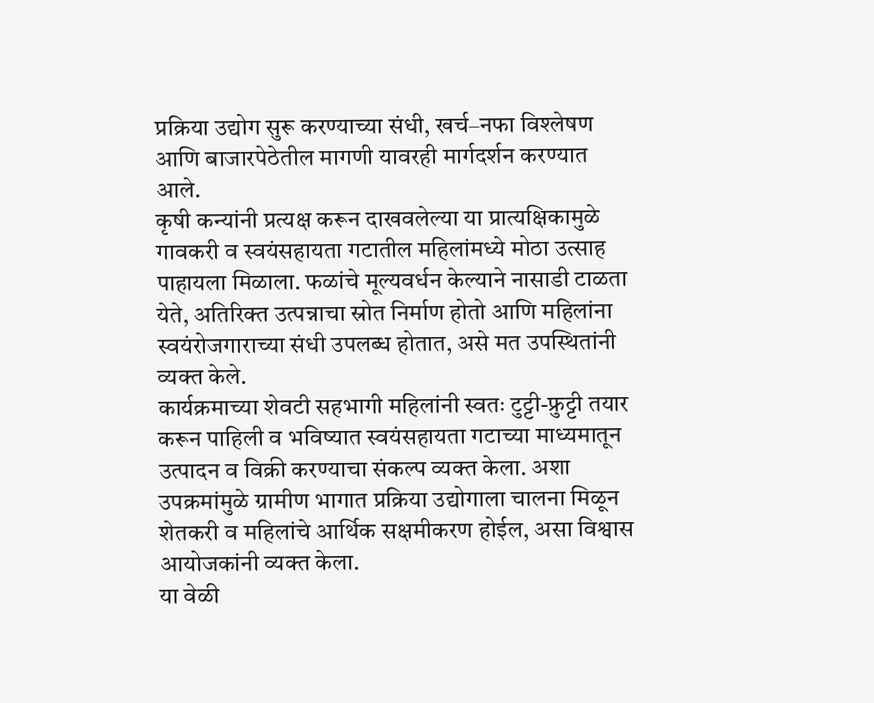प्रक्रिया उद्योग सुरू करण्याच्या संधी, खर्च–नफा विश्लेषण आणि बाजारपेठेतील मागणी यावरही मार्गदर्शन करण्यात आले.
कृषी कन्यांनी प्रत्यक्ष करून दाखवलेल्या या प्रात्यक्षिकामुळे गावकरी व स्वयंसहायता गटातील महिलांमध्ये मोठा उत्साह पाहायला मिळाला. फळांचे मूल्यवर्धन केल्याने नासाडी टाळता येते, अतिरिक्त उत्पन्नाचा स्रोत निर्माण होतो आणि महिलांना स्वयंरोजगाराच्या संधी उपलब्ध होतात, असे मत उपस्थितांनी व्यक्त केले.
कार्यक्रमाच्या शेवटी सहभागी महिलांनी स्वतः टुट्टी-फ्रुट्टी तयार करून पाहिली व भविष्यात स्वयंसहायता गटाच्या माध्यमातून उत्पादन व विक्री करण्याचा संकल्प व्यक्त केला. अशा उपक्रमांमुळे ग्रामीण भागात प्रक्रिया उद्योगाला चालना मिळून शेतकरी व महिलांचे आर्थिक सक्षमीकरण होईल, असा विश्वास आयोजकांनी व्यक्त केला.
या वेळी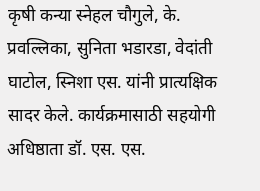कृषी कन्या स्नेहल चौगुले, के. प्रवल्लिका, सुनिता भडारडा, वेदांती घाटोल, स्निशा एस. यांनी प्रात्यक्षिक सादर केले. कार्यक्रमासाठी सहयोगी अधिष्ठाता डॉ. एस. एस.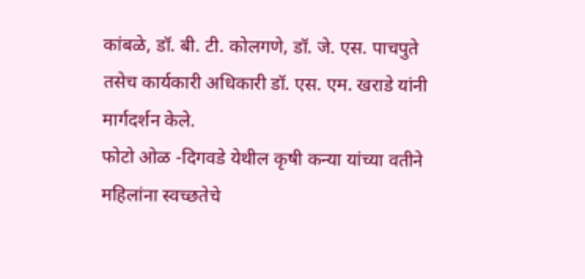कांबळे, डॉ. बी. टी. कोलगणे, डॉ. जे. एस. पाचपुते तसेच कार्यकारी अधिकारी डॉ. एस. एम. खराडे यांनी मार्गदर्शन केले.
फोटो ओळ -दिगवडे येथील कृषी कन्या यांच्या वतीने महिलांना स्वच्छतेचे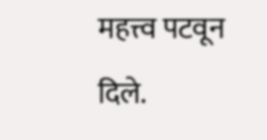महत्त्व पटवून दिले.